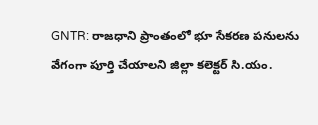GNTR: రాజధాని ప్రాంతంలో భూ సేకరణ పనులను వేగంగా పూర్తి చేయాలని జిల్లా కలెక్టర్ సి.యం.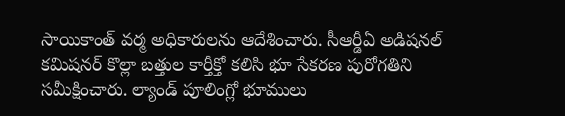సాయికాంత్ వర్మ అధికారులను ఆదేశించారు. సీఆర్డీఏ అడిషనల్ కమిషనర్ కొల్లా బత్తుల కార్తీక్తో కలిసి భూ సేకరణ పురోగతిని సమీక్షించారు. ల్యాండ్ పూలింగ్లో భూములు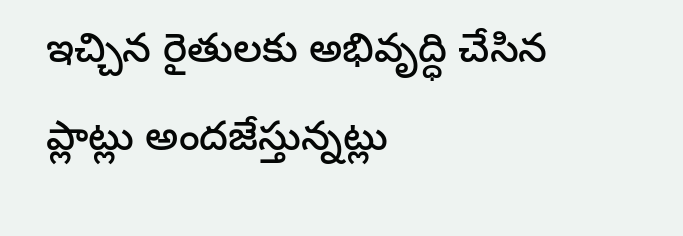ఇచ్చిన రైతులకు అభివృద్ధి చేసిన ప్లాట్లు అందజేస్తున్నట్లు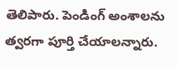తెలిపారు. పెండింగ్ అంశాలను త్వరగా పూర్తి చేయాలన్నారు.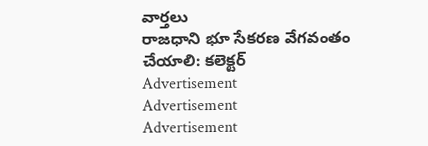వార్తలు
రాజధాని భూ సేకరణ వేగవంతం చేయాలి: కలెక్టర్
Advertisement
Advertisement
Advertisement